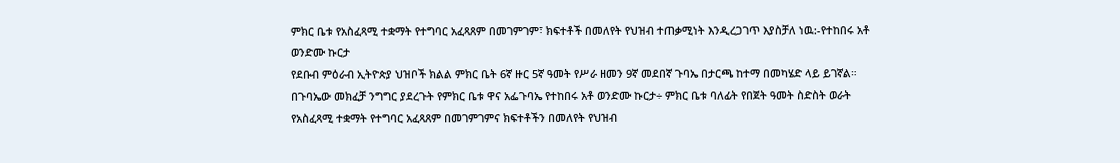ምክር ቤቱ የአስፈጻሚ ተቋማት የተግባር አፈጻጸም በመገምገም፣ ክፍተቶች በመለየት የህዝብ ተጠቃሚነት እንዲረጋገጥ እያስቻለ ነዉ:-የተከበሩ አቶ ወንድሙ ኩርታ
የደቡብ ምዕራብ ኢትዮጵያ ህዝቦች ክልል ምክር ቤት 6ኛ ዙር 5ኛ ዓመት የሥራ ዘመን 9ኛ መደበኛ ጉባኤ በታርጫ ከተማ በመካሄድ ላይ ይገኛል። በጉባኤው መክፈቻ ንግግር ያደረጉት የምክር ቤቱ ዋና አፌጉባኤ የተከበሩ አቶ ወንድሙ ኩርታ÷ ምክር ቤቱ ባለፊት የበጀት ዓመት ስድስት ወራት የአስፈጻሚ ተቋማት የተግባር አፈጻጸም በመገምገምና ክፍተቶችን በመለየት የህዝብ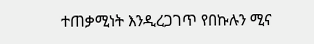ተጠቃሚነት እንዲረጋገጥ የበኩሉን ሚና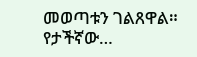መወጣቱን ገልጸዋል። የታችኛው…